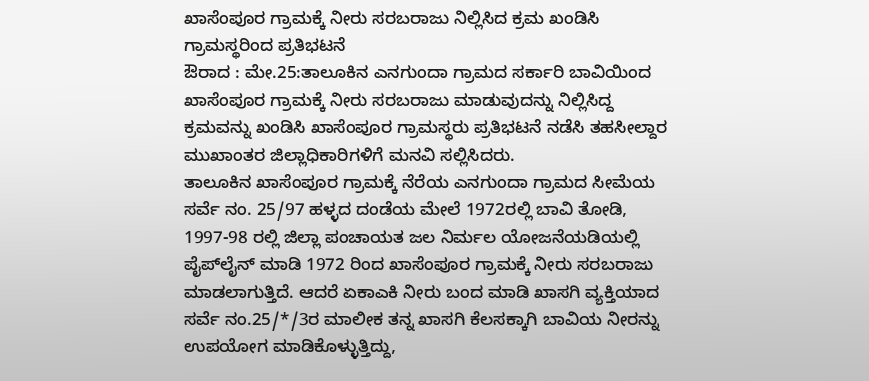ಖಾಸೆಂಪೂರ ಗ್ರಾಮಕ್ಕೆ ನೀರು ಸರಬರಾಜು ನಿಲ್ಲಿಸಿದ ಕ್ರಮ ಖಂಡಿಸಿ ಗ್ರಾಮಸ್ಥರಿಂದ ಪ್ರತಿಭಟನೆ
ಔರಾದ : ಮೇ.25:ತಾಲೂಕಿನ ಎನಗುಂದಾ ಗ್ರಾಮದ ಸರ್ಕಾರಿ ಬಾವಿಯಿಂದ ಖಾಸೆಂಪೂರ ಗ್ರಾಮಕ್ಕೆ ನೀರು ಸರಬರಾಜು ಮಾಡುವುದನ್ನು ನಿಲ್ಲಿಸಿದ್ದ ಕ್ರಮವನ್ನು ಖಂಡಿಸಿ ಖಾಸೆಂಪೂರ ಗ್ರಾಮಸ್ಥರು ಪ್ರತಿಭಟನೆ ನಡೆಸಿ ತಹಸೀಲ್ದಾರ ಮುಖಾಂತರ ಜಿಲ್ಲಾಧಿಕಾರಿಗಳಿಗೆ ಮನವಿ ಸಲ್ಲಿಸಿದರು.
ತಾಲೂಕಿನ ಖಾಸೆಂಪೂರ ಗ್ರಾಮಕ್ಕೆ ನೆರೆಯ ಎನಗುಂದಾ ಗ್ರಾಮದ ಸೀಮೆಯ ಸರ್ವೆ ನಂ. 25/97 ಹಳ್ಳದ ದಂಡೆಯ ಮೇಲೆ 1972ರಲ್ಲಿ ಬಾವಿ ತೋಡಿ, 1997-98 ರಲ್ಲಿ ಜಿಲ್ಲಾ ಪಂಚಾಯತ ಜಲ ನಿರ್ಮಲ ಯೋಜನೆಯಡಿಯಲ್ಲಿ ಪೈಪ್‍ಲೈನ್ ಮಾಡಿ 1972 ರಿಂದ ಖಾಸೆಂಪೂರ ಗ್ರಾಮಕ್ಕೆ ನೀರು ಸರಬರಾಜು ಮಾಡಲಾಗುತ್ತಿದೆ. ಆದರೆ ಏಕಾಎಕಿ ನೀರು ಬಂದ ಮಾಡಿ ಖಾಸಗಿ ವ್ಯಕ್ತಿಯಾದ ಸರ್ವೆ ನಂ.25/*/3ರ ಮಾಲೀಕ ತನ್ನ ಖಾಸಗಿ ಕೆಲಸಕ್ಕಾಗಿ ಬಾವಿಯ ನೀರನ್ನು ಉಪಯೋಗ ಮಾಡಿಕೊಳ್ಳುತ್ತಿದ್ದು,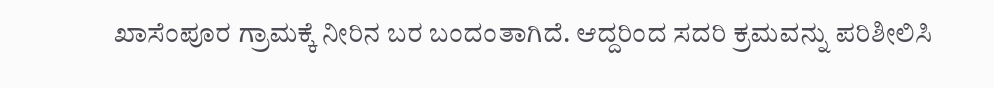ಖಾಸೆಂಪೂರ ಗ್ರಾಮಕ್ಕೆ ನೀರಿನ ಬರ ಬಂದಂತಾಗಿದೆ. ಆದ್ದರಿಂದ ಸದರಿ ಕ್ರಮವನ್ನು ಪರಿಶೀಲಿಸಿ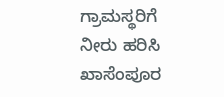ಗ್ರಾಮಸ್ಥರಿಗೆ ನೀರು ಹರಿಸಿ ಖಾಸೆಂಪೂರ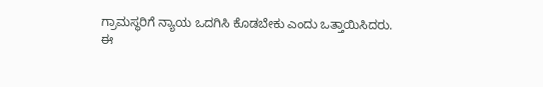ಗ್ರಾಮಸ್ಥರಿಗೆ ನ್ಯಾಯ ಒದಗಿಸಿ ಕೊಡಬೇಕು ಎಂದು ಒತ್ತಾಯಿಸಿದರು.
ಈ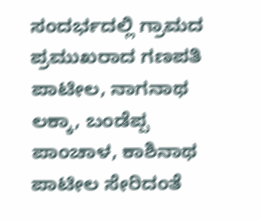ಸಂದರ್ಭದಲ್ಲಿ ಗ್ರಾಮದ ಪ್ರಮುಖರಾದ ಗಣಪತಿ ಪಾಟೀಲ, ನಾಗನಾಥ ಲಕ್ಕಾ, ಬಂಡೆಪ್ಪ ಪಾಂಚಾಳ, ಕಾಶಿನಾಥ ಪಾಟೀಲ ಸೇರಿದಂತೆ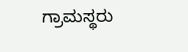ಗ್ರಾಮಸ್ಥರು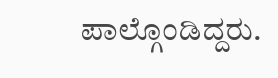ಪಾಲ್ಗೊಂಡಿದ್ದರು.